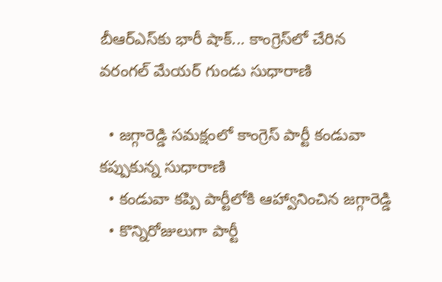బీఆర్ఎస్‌కు భారీ షాక్... కాంగ్రెస్‌లో చేరిన వరంగల్ మేయర్ గుండు సుధారాణి

  • జగ్గారెడ్డి సమక్షంలో కాంగ్రెస్ పార్టీ కండువా కప్పుకున్న సుధారాణి
  • కండువా కప్పి పార్టీలోకి ఆహ్వానించిన జగ్గారెడ్డి
  • కొన్నిరోజులుగా పార్టీ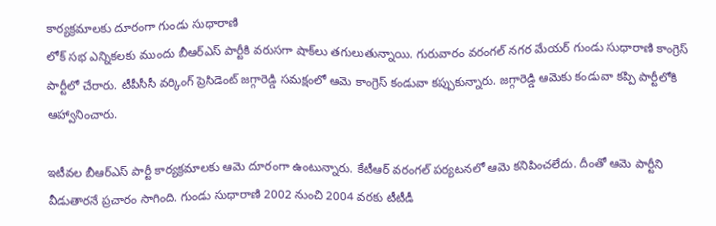కార్యక్రమాలకు దూరంగా గుండు సుధారాణి
లోక్ సభ ఎన్నికలకు ముందు బీఆర్ఎస్ పార్టీకి వరుసగా షాక్‌లు తగులుతున్నాయి. గురువారం వరంగల్ నగర మేయర్ గుండు సుధారాణి కాంగ్రెస్ పార్టీలో చేరారు. టీపీసీసీ వర్కింగ్ ప్రెసిడెంట్ జగ్గారెడ్డి సమక్షంలో ఆమె కాంగ్రెస్ కండువా కప్పుకున్నారు. జగ్గారెడ్డి ఆమెకు కండువా కప్పి పార్టీలోకి ఆహ్వానించారు.

ఇటీవల బీఆర్ఎస్ పార్టీ కార్యక్రమాలకు ఆమె దూరంగా ఉంటున్నారు. కేటీఆర్ వరంగల్ పర్యటనలో ఆమె కనిపించలేదు. దీంతో ఆమె పార్టీని వీడుతారనే ప్రచారం సాగింది. గుండు సుధారాణి 2002 నుంచి 2004 వరకు టీటీడీ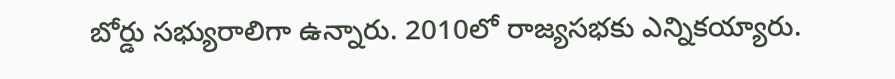బోర్డు సభ్యురాలిగా ఉన్నారు. 2010లో రాజ్యసభకు ఎన్నికయ్యారు.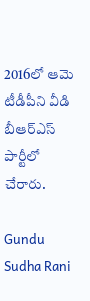2016లో ఆమె టీడీపీని వీడి బీఆర్ఎస్ పార్టీలో చేరారు.

Gundu Sudha Rani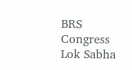BRS
Congress
Lok Sabha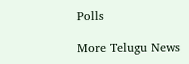Polls

More Telugu News